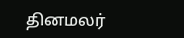தினமலர்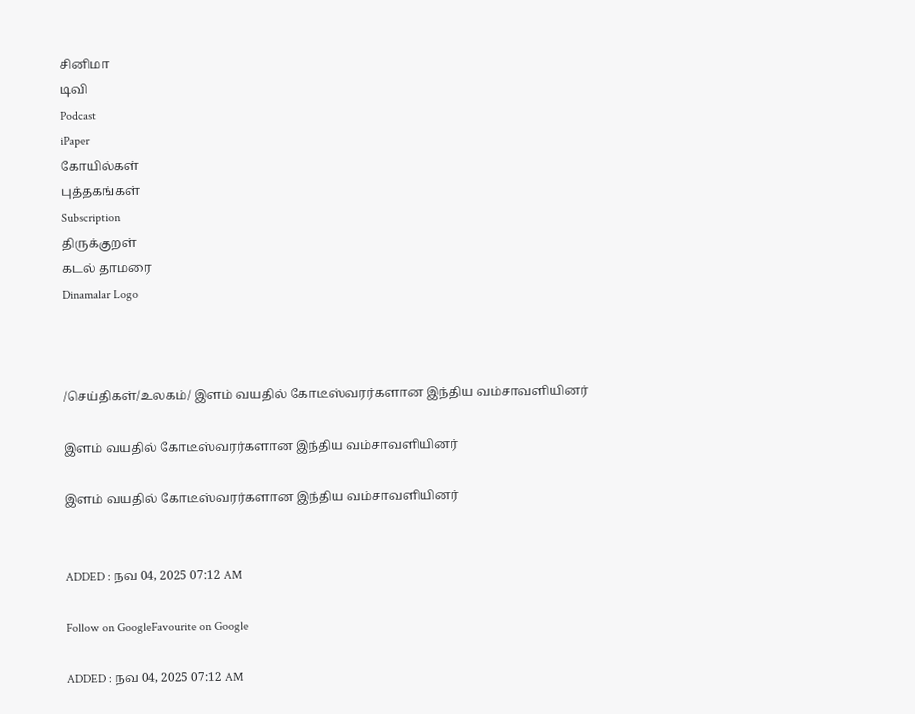சினிமா
டிவி
Podcast
iPaper
கோயில்கள்
புத்தகங்கள்
Subscription
திருக்குறள்
கடல் தாமரை
Dinamalar Logo



/செய்திகள்/உலகம்/ இளம் வயதில் கோடீஸ்வரர்களான இந்திய வம்சாவளியினர்

இளம் வயதில் கோடீஸ்வரர்களான இந்திய வம்சாவளியினர்

இளம் வயதில் கோடீஸ்வரர்களான இந்திய வம்சாவளியினர்


ADDED : நவ 04, 2025 07:12 AM

Follow on GoogleFavourite on Google

ADDED : நவ 04, 2025 07:12 AM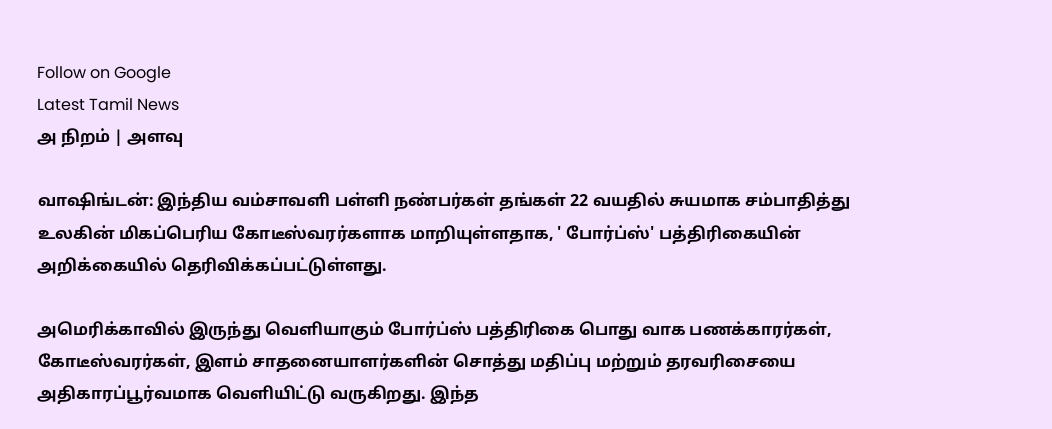Follow on Google
Latest Tamil News
அ நிறம் | அளவு

வாஷிங்டன்: இந்திய வம்சாவளி பள்ளி நண்பர்கள் தங்கள் 22 வயதில் சுயமாக சம்பாதித்து உலகின் மிகப்பெரிய கோடீஸ்வரர்களாக மாறியுள்ளதாக, ' போர்ப்ஸ்' பத்திரிகையின் அறிக்கையில் தெரிவிக்கப்பட்டுள்ளது.

அமெரிக்காவில் இருந்து வெளியாகும் போர்ப்ஸ் பத்திரிகை பொது வாக பணக்காரர்கள், கோடீஸ்வரர்கள், இளம் சாதனையாளர்களின் சொத்து மதிப்பு மற்றும் தரவரிசையை அதிகாரப்பூர்வமாக வெளியிட்டு வருகிறது. இந்த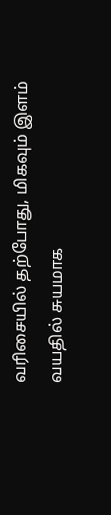வரிசையில் தற்போது, மிகவும் இளம் வயதில் சுயமாக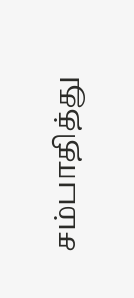சம்பாதித்து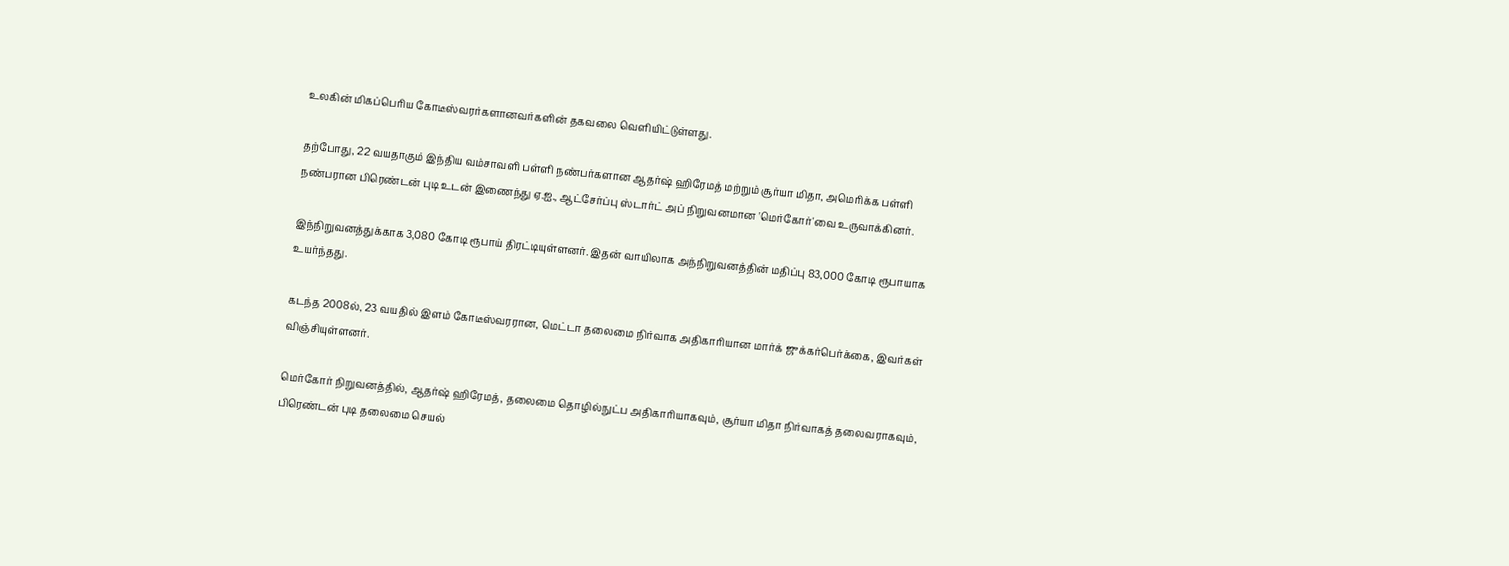உலகின் மிகப்பெரிய கோடீஸ்வரர்களானவர்களின் தகவலை வெளியிட்டுள்ளது.

தற்போது, 22 வயதாகும் இந்திய வம்சாவளி பள்ளி நண்பர்களான ஆதர்ஷ் ஹிரேமத் மற்றும் சூர்யா மிதா, அமெரிக்க பள்ளி நண்பரான பிரெண்டன் புடி உடன் இணைந்து ஏ.ஐ., ஆட்சேர்ப்பு ஸ்டார்ட் அப் நிறுவனமான 'மெர்கோர்'வை உருவாக்கினர்.

இந்நிறுவனத்துக்காக 3,080 கோடி ரூபாய் திரட்டியுள்ளனர். இதன் வாயிலாக அந்நிறுவனத்தின் மதிப்பு 83,000 கோடி ரூபாயாக உயர்ந்தது.

கடந்த 2008ல், 23 வயதில் இளம் கோடீஸ்வரரான, மெட்டா தலைமை நிர்வாக அதிகாரியான மார்க் ஜுக்கர்பெர்க்கை, இவர்கள் விஞ்சியுள்ளனர்.

மெர்கோர் நிறுவனத்தில், ஆதர்ஷ் ஹிரேமத், தலைமை தொழில்நுட்ப அதிகாரியாகவும், சூர்யா மிதா நிர்வாகத் தலைவராகவும், பிரெண்டன் புடி தலைமை செயல்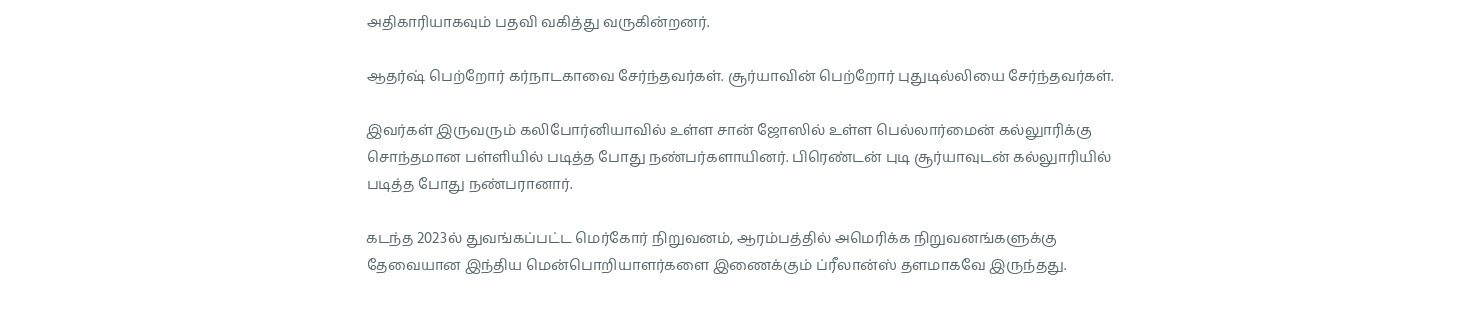அதிகாரியாகவும் பதவி வகித்து வருகின்றனர்.

ஆதர்ஷ் பெற்றோர் கர்நாடகாவை சேர்ந்தவர்கள். சூர்யாவின் பெற்றோர் புதுடில்லியை சேர்ந்தவர்கள்.

இவர்கள் இருவரும் கலிபோர்னியாவில் உள்ள சான் ஜோஸில் உள்ள பெல்லார்மைன் கல்லுாரிக்கு சொந்தமான பள்ளியில் படித்த போது நண்பர்களாயினர். பிரெண்டன் புடி சூர்யாவுடன் கல்லுாரியில் படித்த போது நண்பரானார்.

கடந்த 2023ல் துவங்கப்பட்ட மெர்கோர் நிறுவனம், ஆரம்பத்தில் அமெரிக்க நிறுவனங்களுக்கு தேவையான இந்திய மென்பொறியாளர்களை இணைக்கும் ப்ரீலான்ஸ் தளமாகவே இருந்தது.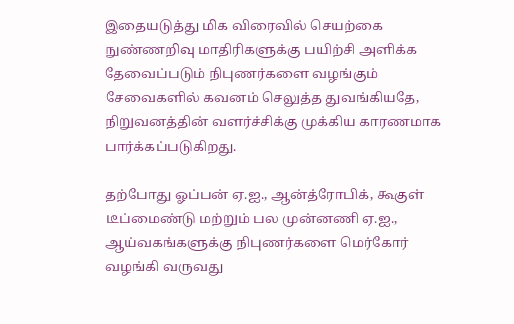இதையடுத்து மிக விரைவில் செயற்கை நுண்ணறிவு மாதிரிகளுக்கு பயிற்சி அளிக்க தேவைப்படும் நிபுணர்களை வழங்கும் சேவைகளில் கவனம் செலுத்த துவங்கியதே, நிறுவனத்தின் வளர்ச்சிக்கு முக்கிய காரணமாக பார்க்கப்படுகிறது.

தற்போது ஓப்பன் ஏ.ஐ., ஆன்த்ரோபிக், கூகுள் டீப்மைண்டு மற்றும் பல முன்னணி ஏ.ஐ., ஆய்வகங்களுக்கு நிபுணர்களை மெர்கோர் வழங்கி வருவது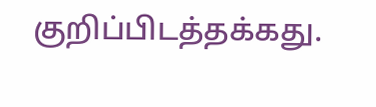குறிப்பிடத்தக்கது.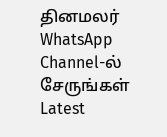தினமலர் WhatsApp Channel-ல் சேருங்கள்
Latest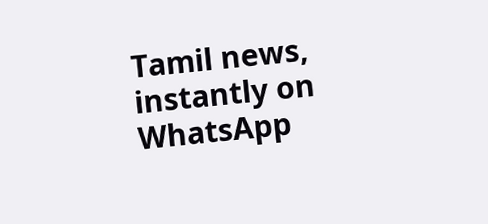Tamil news, instantly on WhatsApp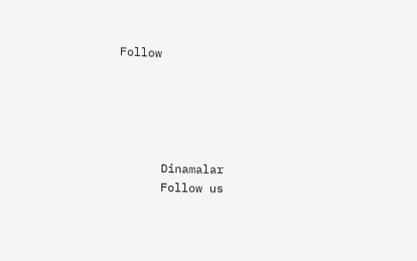Follow





      Dinamalar
      Follow us